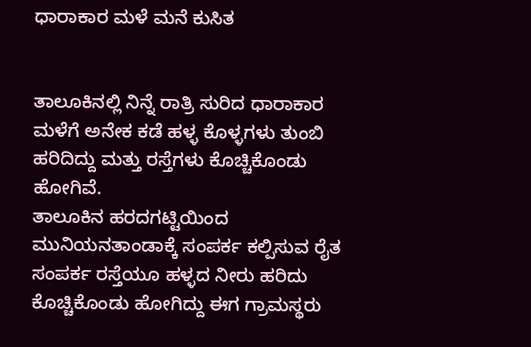ಧಾರಾಕಾರ ಮಳೆ ಮನೆ ಕುಸಿತ


ತಾಲೂಕಿನಲ್ಲಿ ನಿನ್ನೆ ರಾತ್ರಿ ಸುರಿದ ಧಾರಾಕಾರ ಮಳೆಗೆ ಅನೇಕ ಕಡೆ ಹಳ್ಳ ಕೊಳ್ಳಗಳು ತುಂಬಿ ಹರಿದಿದ್ದು ಮತ್ತು ರಸ್ತೆಗಳು ಕೊಚ್ಚಿಕೊಂಡು ಹೋಗಿವೆ.
ತಾಲೂಕಿನ ಹರದಗಟ್ಟಿಯಿಂದ ಮುನಿಯನತಾಂಡಾಕ್ಕೆ ಸಂಪರ್ಕ ಕಲ್ಪಿಸುವ ರೈತ ಸಂಪರ್ಕ ರಸ್ತೆಯೂ ಹಳ್ಳದ ನೀರು ಹರಿದು ಕೊಚ್ಚಿಕೊಂಡು ಹೋಗಿದ್ದು ಈಗ ಗ್ರಾಮಸ್ಥರು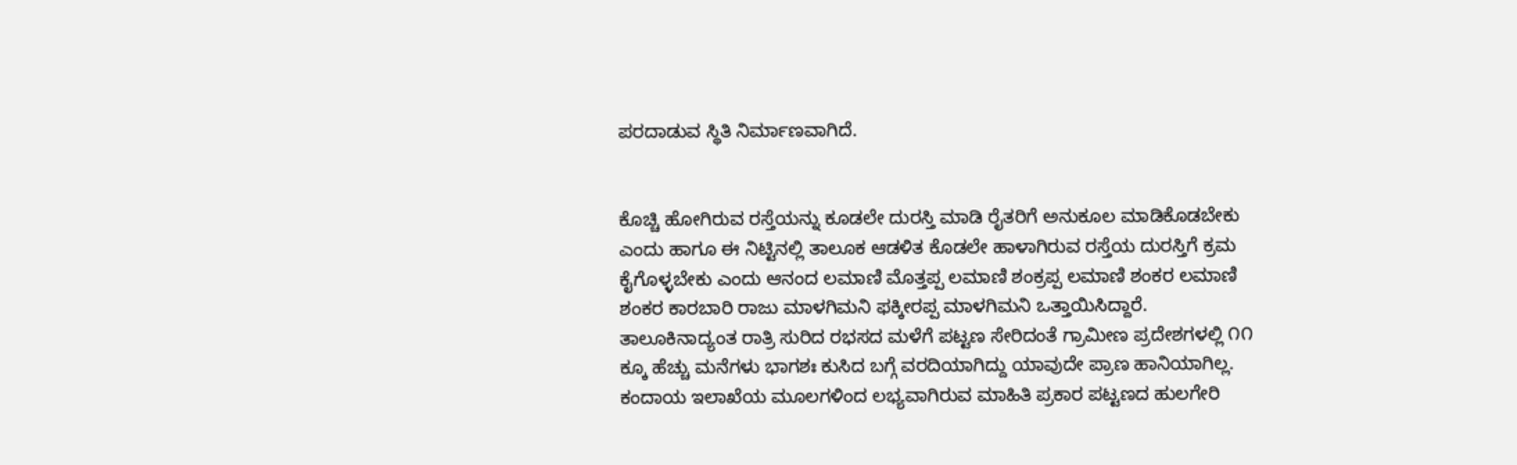ಪರದಾಡುವ ಸ್ಥಿತಿ ನಿರ್ಮಾಣವಾಗಿದೆ.


ಕೊಚ್ಚಿ ಹೋಗಿರುವ ರಸ್ತೆಯನ್ನು ಕೂಡಲೇ ದುರಸ್ತಿ ಮಾಡಿ ರೈತರಿಗೆ ಅನುಕೂಲ ಮಾಡಿಕೊಡಬೇಕು ಎಂದು ಹಾಗೂ ಈ ನಿಟ್ಟಿನಲ್ಲಿ ತಾಲೂಕ ಆಡಳಿತ ಕೊಡಲೇ ಹಾಳಾಗಿರುವ ರಸ್ತೆಯ ದುರಸ್ತಿಗೆ ಕ್ರಮ ಕೈಗೊಳ್ಳಬೇಕು ಎಂದು ಆನಂದ ಲಮಾಣಿ ಮೊತ್ತಪ್ಪ ಲಮಾಣಿ ಶಂಕ್ರಪ್ಪ ಲಮಾಣಿ ಶಂಕರ ಲಮಾಣಿ ಶಂಕರ ಕಾರಬಾರಿ ರಾಜು ಮಾಳಗಿಮನಿ ಫಕ್ಕೀರಪ್ಪ ಮಾಳಗಿಮನಿ ಒತ್ತಾಯಿಸಿದ್ದಾರೆ.
ತಾಲೂಕಿನಾದ್ಯಂತ ರಾತ್ರಿ ಸುರಿದ ರಭಸದ ಮಳೆಗೆ ಪಟ್ಟಣ ಸೇರಿದಂತೆ ಗ್ರಾಮೀಣ ಪ್ರದೇಶಗಳಲ್ಲಿ ೧೧ ಕ್ಕೂ ಹೆಚ್ಚು ಮನೆಗಳು ಭಾಗಶಃ ಕುಸಿದ ಬಗ್ಗೆ ವರದಿಯಾಗಿದ್ದು ಯಾವುದೇ ಪ್ರಾಣ ಹಾನಿಯಾಗಿಲ್ಲ.
ಕಂದಾಯ ಇಲಾಖೆಯ ಮೂಲಗಳಿಂದ ಲಭ್ಯವಾಗಿರುವ ಮಾಹಿತಿ ಪ್ರಕಾರ ಪಟ್ಟಣದ ಹುಲಗೇರಿ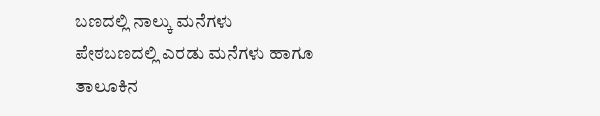ಬಣದಲ್ಲಿ ನಾಲ್ಕು ಮನೆಗಳು ಪೇಠಬಣದಲ್ಲಿ ಎರಡು ಮನೆಗಳು ಹಾಗೂ ತಾಲೂಕಿನ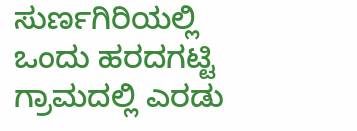ಸುರ್ಣಗಿರಿಯಲ್ಲಿ ಒಂದು ಹರದಗಟ್ಟಿ ಗ್ರಾಮದಲ್ಲಿ ಎರಡು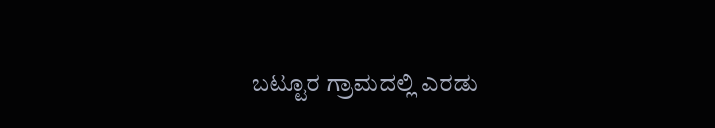ಬಟ್ಟೂರ ಗ್ರಾಮದಲ್ಲಿ ಎರಡು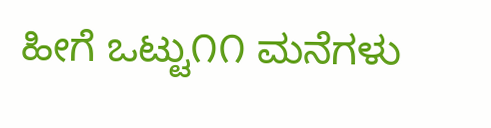ಹೀಗೆ ಒಟ್ಟು೧೧ ಮನೆಗಳು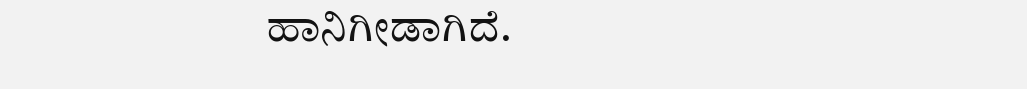ಹಾನಿಗೀಡಾಗಿದೆ.